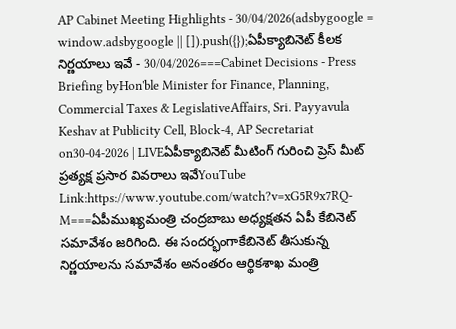AP Cabinet Meeting Highlights - 30/04/2026(adsbygoogle = window.adsbygoogle || []).push({});ఏపీక్యాబినెట్ కీలక నిర్ణయాలు ఇవే - 30/04/2026===Cabinet Decisions - Press Briefing byHon'ble Minister for Finance, Planning, Commercial Taxes & LegislativeAffairs, Sri. Payyavula Keshav at Publicity Cell, Block-4, AP Secretariat on30-04-2026 | LIVEఏపీక్యాబినెట్ మీటింగ్ గురించి ప్రెస్ మీట్ ప్రత్యక్ష ప్రసార వివరాలు ఇవేYouTube Link:https://www.youtube.com/watch?v=xG5R9x7RQ-M===ఏపీముఖ్యమంత్రి చంద్రబాబు అధ్యక్షతన ఏపీ కేబినెట్ సమావేశం జరిగింది. ఈ సందర్భంగాకేబినెట్ తీసుకున్న నిర్ణయాలను సమావేశం అనంతరం ఆర్థికశాఖ మంత్రి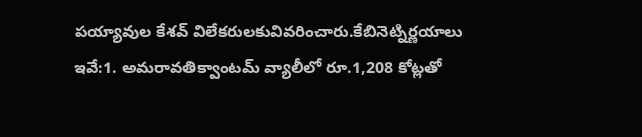పయ్యావుల కేశవ్ విలేకరులకువివరించారు.కేబినెట్నిర్ణయాలు ఇవే:1. అమరావతిక్వాంటమ్ వ్యాలీలో రూ.1,208 కోట్లతో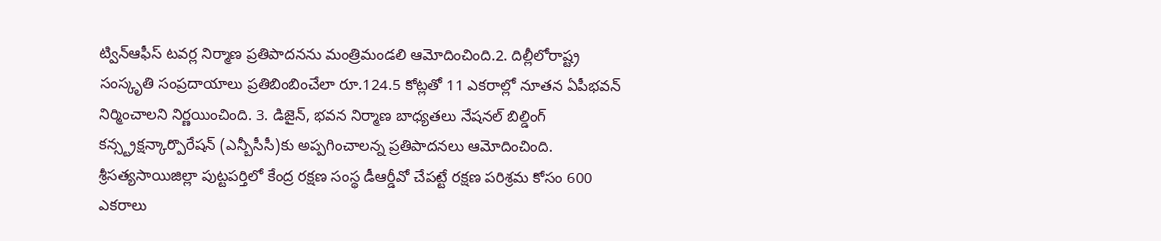ట్విన్ఆఫీస్ టవర్ల నిర్మాణ ప్రతిపాదనను మంత్రిమండలి ఆమోదించింది.2. దిల్లీలోరాష్ట్ర సంస్కృతి సంప్రదాయాలు ప్రతిబింబించేలా రూ.124.5 కోట్లతో 11 ఎకరాల్లో నూతన ఏపీభవన్ నిర్మించాలని నిర్ణయించింది. 3. డిజైన్, భవన నిర్మాణ బాధ్యతలు నేషనల్ బిల్డింగ్ కన్స్ట్రక్షన్కార్పొరేషన్ (ఎన్బీసీసీ)కు అప్పగించాలన్న ప్రతిపాదనలు ఆమోదించింది. శ్రీసత్యసాయిజిల్లా పుట్టపర్తిలో కేంద్ర రక్షణ సంస్థ డీఆర్డీవో చేపట్టే రక్షణ పరిశ్రమ కోసం 600 ఎకరాలు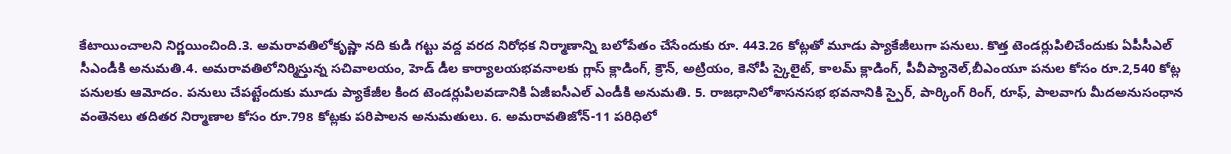కేటాయించాలని నిర్ణయించింది.3. అమరావతిలోకృష్ణా నది కుడి గట్టు వద్ద వరద నిరోధక నిర్మాణాన్ని బలోపేతం చేసేందుకు రూ. 443.26 కోట్లతో మూడు ప్యాకేజీలుగా పనులు. కొత్త టెండర్లుపిలిచేందుకు ఏపీసీఎల్ సీఎండీకి అనుమతి.4. అమరావతిలోనిర్మిస్తున్న సచివాలయం, హెడ్ డీల కార్యాలయభవనాలకు గ్లాస్ క్లాడింగ్, క్రౌన్, అట్రియం, కెనోపీ స్కైలైట్, కాలమ్ క్లాడింగ్, పీవీప్యానెల్,బీఎంయూ పనుల కోసం రూ.2,540 కోట్ల పనులకు ఆమోదం. పనులు చేపట్టేందుకు మూడు ప్యాకేజీల కింద టెండర్లుపిలవడానికి ఏజీఐసీఎల్ ఎండీకి అనుమతి. 5. రాజధానిలోశాసనసభ భవనానికి స్పైర్, పార్కింగ్ రింగ్, రూఫ్, పాలవాగు మీదఅనుసంధాన వంతెనలు తదితర నిర్మాణాల కోసం రూ.798 కోట్లకు పరిపాలన అనుమతులు. 6. అమరావతిజోన్-11 పరిధిలో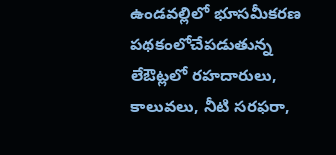ఉండవల్లిలో భూసమీకరణ పథకంలోచేపడుతున్న లేఔట్లలో రహదారులు, కాలువలు, నీటి సరఫరా,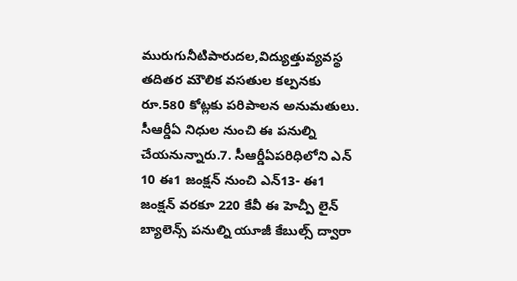మురుగునీటిపారుదల,విద్యుత్తువ్యవస్థ తదితర మౌలిక వసతుల కల్పనకు రూ.580 కోట్లకు పరిపాలన అనుమతులు. సీఆర్డీఏ నిధుల నుంచి ఈ పనుల్ని చేయనున్నారు.7. సీఆర్డీఏపరిధిలోని ఎన్ 10 ఈ1 జంక్షన్ నుంచి ఎన్13- ఈ1 జంక్షన్ వరకూ 220 కేవీ ఈ హెచ్పీ లైన్ బ్యాలెన్స్ పనుల్ని యూజీ కేబుల్స్ ద్వారా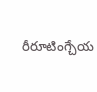రీరూటింగ్చేయ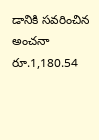డానికి సవరించిన అంచనా రూ.1,180.54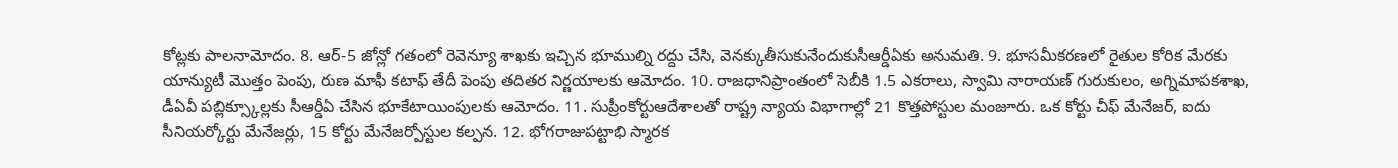కోట్లకు పాలనామోదం. 8. ఆర్-5 జోన్లో గతంలో రెవెన్యూ శాఖకు ఇచ్చిన భూముల్ని రద్దు చేసి, వెనక్కుతీసుకునేందుకుసీఆర్డీఏకు అనుమతి. 9. భూసమీకరణలో రైతుల కోరిక మేరకు యాన్యుటీ మొత్తం పెంపు, రుణ మాఫీ కటాఫ్ తేదీ పెంపు తదితర నిర్ణయాలకు ఆమోదం. 10. రాజధానిప్రాంతంలో సెబీకి 1.5 ఎకరాలు, స్వామి నారాయణ్ గురుకులం, అగ్నిమాపకశాఖ, డీఏవీ పబ్లిక్స్కూల్లకు సీఆర్డీఏ చేసిన భూకేటాయింపులకు ఆమోదం. 11. సుప్రీంకోర్టుఆదేశాలతో రాష్ట్ర న్యాయ విభాగాల్లో 21 కొత్తపోస్టుల మంజూరు. ఒక కోర్టు చీఫ్ మేనేజర్, ఐదు సీనియర్కోర్టు మేనేజర్లు, 15 కోర్టు మేనేజర్పోస్టుల కల్పన. 12. భోగరాజుపట్టాభి స్మారక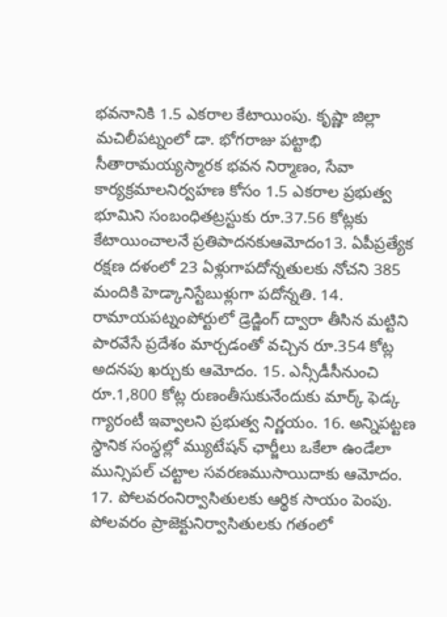భవనానికి 1.5 ఎకరాల కేటాయింపు. కృష్ణా జిల్లా మచిలీపట్నంలో డా. భోగరాజు పట్టాభి సీతారామయ్యస్మారక భవన నిర్మాణం, సేవా కార్యక్రమాలనిర్వహణ కోసం 1.5 ఎకరాల ప్రభుత్వ భూమిని సంబంధితట్రస్టుకు రూ.37.56 కోట్లకు కేటాయించాలనే ప్రతిపాదనకుఆమోదం13. ఏపీప్రత్యేక రక్షణ దళంలో 23 ఏళ్లుగాపదోన్నతులకు నోచని 385 మందికి హెడ్కానిస్టేబుళ్లుగా పదోన్నతి. 14. రామాయపట్నంపోర్టులో డ్రెడ్జింగ్ ద్వారా తీసిన మట్టిని పారవేసే ప్రదేశం మార్చడంతో వచ్చిన రూ.354 కోట్ల అదనపు ఖర్చుకు ఆమోదం. 15. ఎన్సీడీసీనుంచి రూ.1,800 కోట్ల రుణంతీసుకునేందుకు మార్క్ ఫెడ్క గ్యారంటీ ఇవ్వాలని ప్రభుత్వ నిర్ణయం. 16. అన్నిపట్టణ స్థానిక సంస్థల్లో మ్యుటేషన్ ఛార్జీలు ఒకేలా ఉండేలా మున్సిపల్ చట్టాల సవరణముసాయిదాకు ఆమోదం. 17. పోలవరంనిర్వాసితులకు ఆర్థిక సాయం పెంపు. పోలవరం ప్రాజెక్టునిర్వాసితులకు గతంలో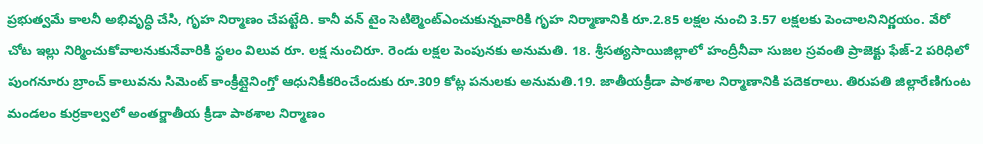ప్రభుత్వమే కాలనీ అభివృద్ధి చేసి, గృహ నిర్మాణం చేపట్టేది. కానీ వన్ టైం సెటిల్మెంట్ఎంచుకున్నవారికి గృహ నిర్మాణానికి రూ.2.85 లక్షల నుంచి 3.57 లక్షలకు పెంచాలనినిర్ణయం. వేరో చోట ఇల్లు నిర్మించుకోవాలనుకునేవారికి స్థలం విలువ రూ. లక్ష నుంచిరూ. రెండు లక్షల పెంపునకు అనుమతి. 18. శ్రీసత్యసాయిజిల్లాలో హంద్రీనీవా సుజల స్రవంతి ప్రాజెక్టు ఫేజ్-2 పరిధిలో పుంగనూరు బ్రాంచ్ కాలువను సిమెంట్ కాంక్రీట్లైనింగ్తో ఆధునికీకరించేందుకు రూ.309 కోట్ల పనులకు అనుమతి.19. జాతీయక్రీడా పాఠశాల నిర్మాణానికి పదెకరాలు. తిరుపతి జిల్లారేణిగుంట మండలం కుర్రకాల్వలో అంతర్జాతీయ క్రీడా పాఠశాల నిర్మాణం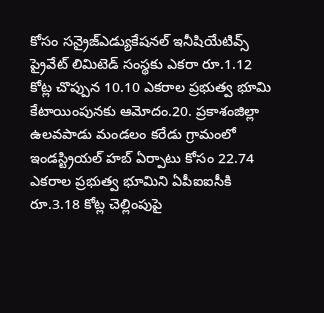కోసం సన్రైజ్ఎడ్యుకేషనల్ ఇనీషియేటివ్స్ ప్రైవేట్ లిమిటెడ్ సంస్థకు ఎకరా రూ.1.12 కోట్ల చొప్పున 10.10 ఎకరాల ప్రభుత్వ భూమి కేటాయింపునకు ఆమోదం.20. ప్రకాశంజిల్లా ఉలవపాడు మండలం కరేడు గ్రామంలో ఇండస్ట్రియల్ హబ్ ఏర్పాటు కోసం 22.74 ఎకరాల ప్రభుత్వ భూమిని ఏపీఐఐసీకి రూ.3.18 కోట్ల చెల్లింపుపై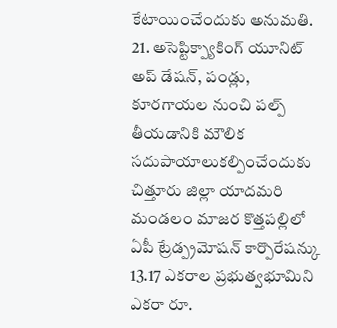కేటాయించేందుకు అనుమతి. 21. అసెప్టిక్ప్యాకింగ్ యూనిట్ అప్ డేషన్, పండ్లు, కూరగాయల నుంచి పల్ప్ తీయడానికి మౌలిక సదుపాయాలుకల్పించేందుకు చిత్తూరు జిల్లా యాదమరి మండలం మాజర కొత్తపల్లిలో ఏపీ ట్రేడ్ప్రమోషన్ కార్పొరేషన్కు 13.17 ఎకరాల ప్రభుత్వభూమిని ఎకరా రూ.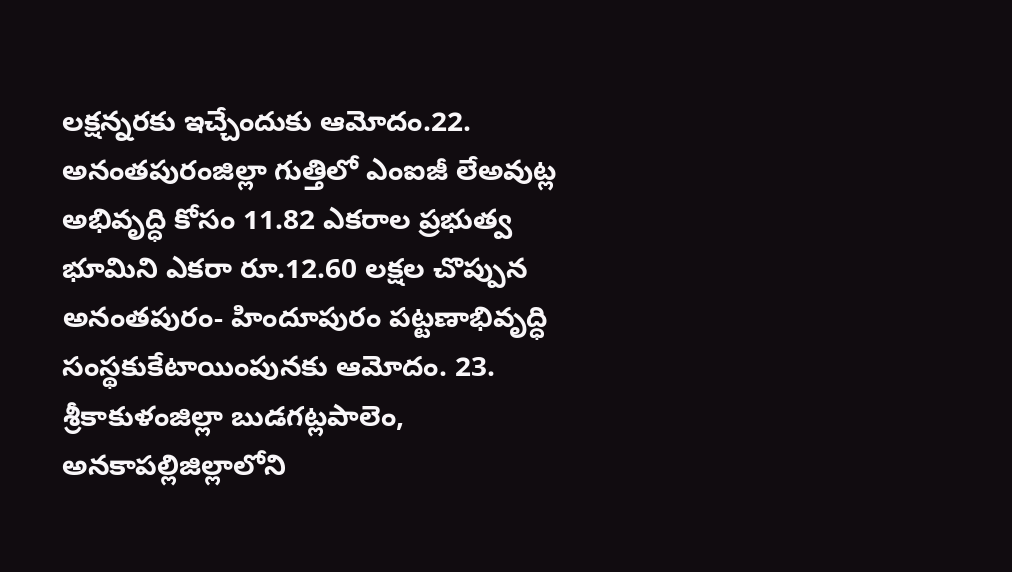లక్షన్నరకు ఇచ్చేందుకు ఆమోదం.22. అనంతపురంజిల్లా గుత్తిలో ఎంఐజీ లేఅవుట్ల అభివృద్ధి కోసం 11.82 ఎకరాల ప్రభుత్వ భూమిని ఎకరా రూ.12.60 లక్షల చొప్పున అనంతపురం- హిందూపురం పట్టణాభివృద్ధి సంస్థకుకేటాయింపునకు ఆమోదం. 23. శ్రీకాకుళంజిల్లా బుడగట్లపాలెం, అనకాపల్లిజిల్లాలోని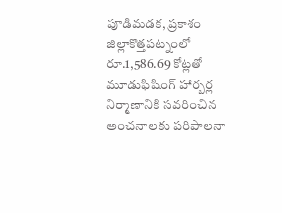పూడిమడక, ప్రకాశం జిల్లాకొత్తపట్నంలో రూ.1,586.69 కోట్లతో మూడుఫిషింగ్ హార్బర్ల నిర్మాణానికి సవరించిన అంచనాలకు పరిపాలనా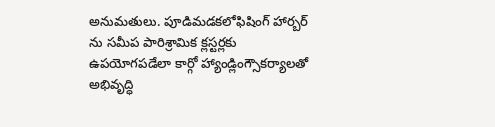అనుమతులు. పూడిమడకలోఫిషింగ్ హార్బర్ ను సమీప పారిశ్రామిక క్లస్టర్లకు ఉపయోగపడేలా కార్గో హ్యాండ్లింగ్సౌకర్యాలతో అభివృద్ధి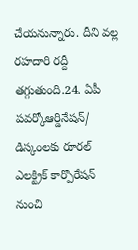చేయనున్నారు. దీని వల్ల రహదారి రద్దీ తగ్గుతుంది.24. ఏపీ పవర్కోఆర్డినేషన్/ డిస్కంలకు రూరల్ ఎలక్ట్రిక్ కార్పొరేషన్ నుంచి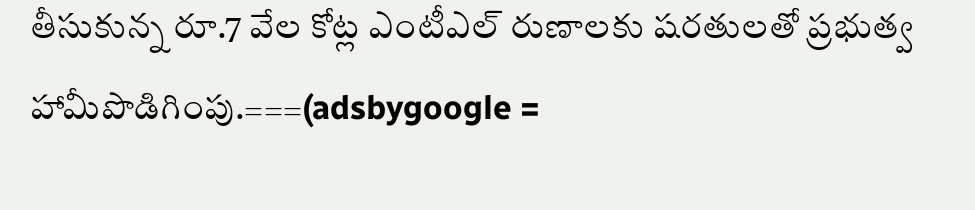తీసుకున్న రూ.7 వేల కోట్ల ఎంటీఎల్ రుణాలకు షరతులతో ప్రభుత్వ హామీపొడిగింపు.===(adsbygoogle =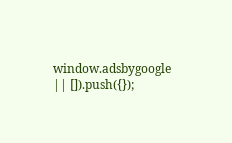window.adsbygoogle || []).push({});